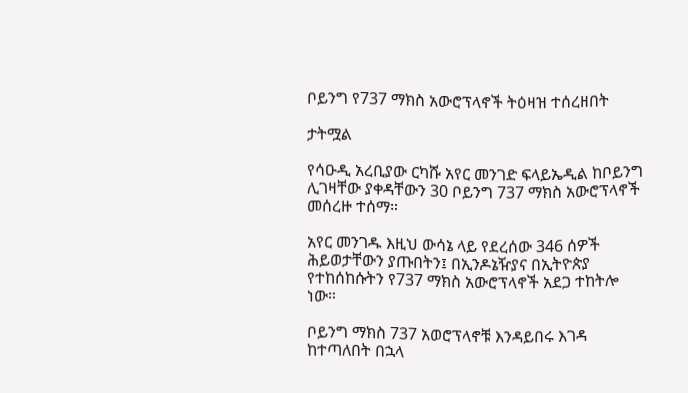ቦይንግ የ737 ማክስ አውሮፕላኖች ትዕዛዝ ተሰረዘበት

ታትሟል

የሳዑዲ አረቢያው ርካሹ አየር መንገድ ፍላይኤዲል ከቦይንግ ሊገዛቸው ያቀዳቸውን 30 ቦይንግ 737 ማክስ አውሮፕላኖች መሰረዙ ተሰማ።

አየር መንገዱ እዚህ ውሳኔ ላይ የደረሰው 346 ሰዎች ሕይወታቸውን ያጡበትን፤ በኢንዶኔዥያና በኢትዮጵያ የተከሰከሱትን የ737 ማክስ አውሮፕላኖች አደጋ ተከትሎ ነው።

ቦይንግ ማክስ 737 አወሮፕላኖቹ እንዳይበሩ እገዳ ከተጣለበት በኋላ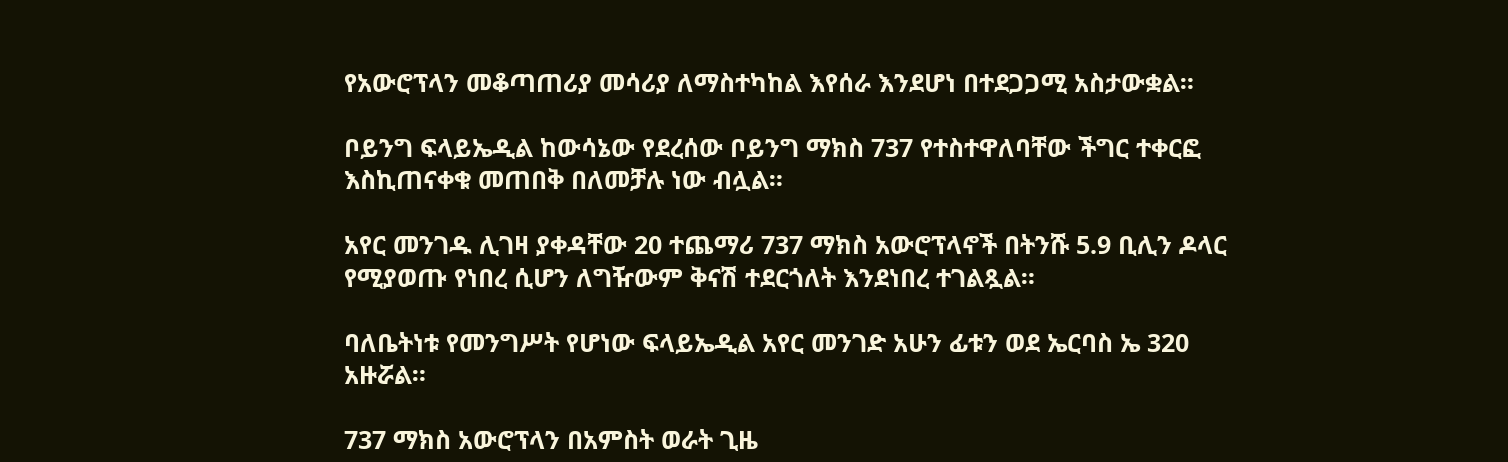የአውሮፕላን መቆጣጠሪያ መሳሪያ ለማስተካከል እየሰራ እንደሆነ በተደጋጋሚ አስታውቋል።

ቦይንግ ፍላይኤዲል ከውሳኔው የደረሰው ቦይንግ ማክስ 737 የተስተዋለባቸው ችግር ተቀርፎ እስኪጠናቀቁ መጠበቅ በለመቻሉ ነው ብሏል።

አየር መንገዱ ሊገዛ ያቀዳቸው 20 ተጨማሪ 737 ማክስ አውሮፕላኖች በትንሹ 5.9 ቢሊን ዶላር የሚያወጡ የነበረ ሲሆን ለግዥውም ቅናሽ ተደርጎለት እንደነበረ ተገልጿል።

ባለቤትነቱ የመንግሥት የሆነው ፍላይኤዲል አየር መንገድ አሁን ፊቱን ወደ ኤርባስ ኤ 320 አዙሯል።

737 ማክስ አውሮፕላን በአምስት ወራት ጊዜ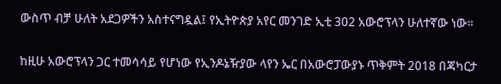ውስጥ ብቻ ሁለት አደጋዎችን አስተናግዷል፤ የኢትዮጵያ አየር መንገድ ኢቲ 302 አውሮፕላን ሁለተኛው ነው።

ከዚሁ አውሮፕላን ጋር ተመሳሳይ የሆነው የኢንዶኔዥያው ላየን ኤር በአውሮፓውያኑ ጥቅምት 2018 በጃካርታ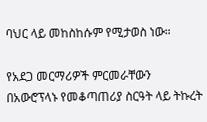ባህር ላይ መከስከሱም የሚታወስ ነው።

የአደጋ መርማሪዎች ምርመራቸውን በአውሮፕላኑ የመቆጣጠሪያ ስርዓት ላይ ትኩረት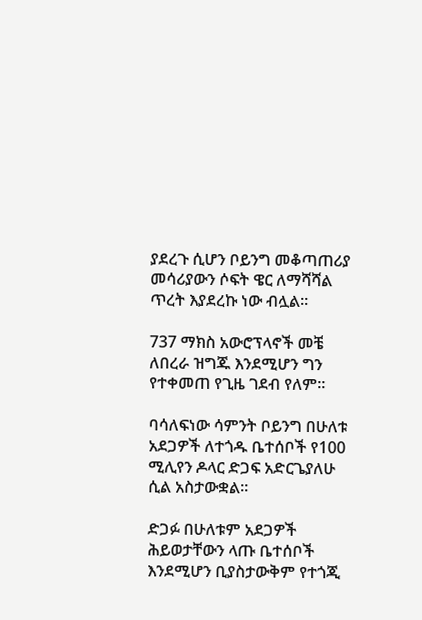ያደረጉ ሲሆን ቦይንግ መቆጣጠሪያ መሳሪያውን ሶፍት ዌር ለማሻሻል ጥረት እያደረኩ ነው ብሏል።

737 ማክስ አውሮፕላኖች መቼ ለበረራ ዝግጁ እንደሚሆን ግን የተቀመጠ የጊዜ ገደብ የለም።

ባሳለፍነው ሳምንት ቦይንግ በሁለቱ አደጋዎች ለተጎዱ ቤተሰቦች የ100 ሚሊየን ዶላር ድጋፍ አድርጌያለሁ ሲል አስታውቋል።

ድጋፉ በሁለቱም አደጋዎች ሕይወታቸውን ላጡ ቤተሰቦች እንደሚሆን ቢያስታውቅም የተጎጂ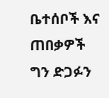ቤተሰቦች እና ጠበቃዎች ግን ድጋፉን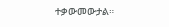ተቃውመውታል።